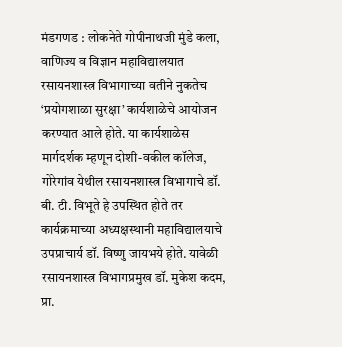मंडगणड : लोकनेते गोपीनाथजी मुंडे कला, वाणिज्य व विज्ञान महाविद्यालयात रसायनशास्त्र विभागाच्या वतीने नुकतेच ‘प्रयोगशाळा सुरक्षा’ कार्यशाळेचे आयोजन करण्यात आले होते. या कार्यशाळेस मार्गदर्शक म्हणून दोशी-वकील कॉलेज, गोरेगांव येथील रसायनशास्त्र विभागाचे डॉ. बी. टी. विभूते हे उपस्थित होते तर कार्यक्रमाच्या अध्यक्षस्थानी महाविद्यालयाचे उपप्राचार्य डॉ. विष्णु जायभये होते. यावेळी रसायनशास्त्र विभागप्रमुख डॉ. मुकेश कदम, प्रा.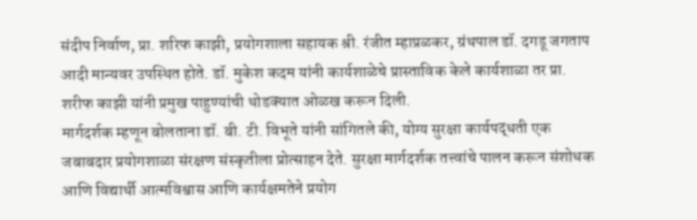संदीप निर्वाण, प्रा. शरिफ काझी, प्रयोगशाला सहायक श्री. रंजीत म्हाप्रळकर, ग्रंथपाल डॉ. दगडू जगताप आदी मान्यवर उपस्थित होते. डॉ. मुकेश कदम यांनी कार्यशाळेचे प्रास्ताविक केले कार्यशाळा तर प्रा. शरीफ काझी यांनी प्रमुख पाहुण्यांची थोडक्यात ओळख करून दिली.
मार्गदर्शक म्हणून बोलताना डॉ. बी. टी. विभूते यांनी सांगितले की, योग्य सुरक्षा कार्यपद्धती एक जबाबदार प्रयोगशाळा संरक्षण संस्कृतीला प्रोत्साहन देते. सुरक्षा मार्गदर्शक तत्त्वांचे पालन करून संशोधक आणि विद्यार्थी आत्मविश्वास आणि कार्यक्षमतेने प्रयोग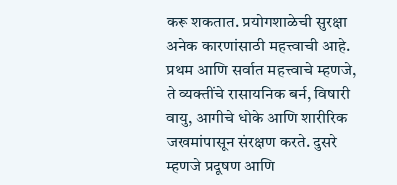करू शकतात. प्रयोगशाळेची सुरक्षा अनेक कारणांसाठी महत्त्वाची आहे. प्रथम आणि सर्वात महत्त्वाचे म्हणजे, ते व्यक्तींचे रासायनिक बर्न, विषारी वायु, आगीचे धोके आणि शारीरिक जखमांपासून संरक्षण करते. दुसरे म्हणजे प्रदूषण आणि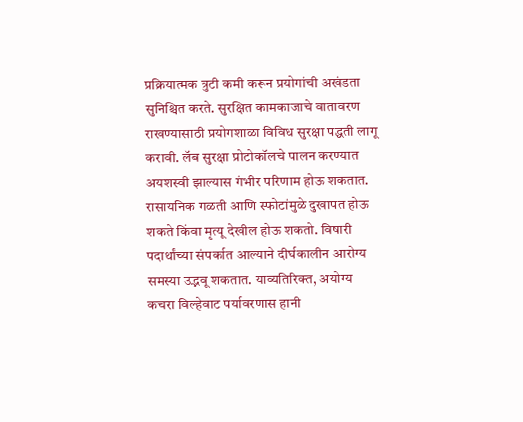प्रक्रियात्मक त्रुटी कमी करून प्रयोगांची अखंडता सुनिश्चित करते. सुरक्षित कामकाजाचे वातावरण राखण्यासाठी प्रयोगशाळा विविध सुरक्षा पद्धती लागू करावी. लॅब सुरक्षा प्रोटोकॉलचे पालन करण्यात अयशस्वी झाल्यास गंभीर परिणाम होऊ शकतात. रासायनिक गळती आणि स्फोटांमुळे दुखापत होऊ शकते किंवा मृत्यू देखील होऊ शकतो. विषारी पदार्थांच्या संपर्कात आल्याने दीर्घकालीन आरोग्य समस्या उद्भवू शकतात. याव्यतिरिक्त, अयोग्य कचरा विल्हेवाट पर्यावरणास हानी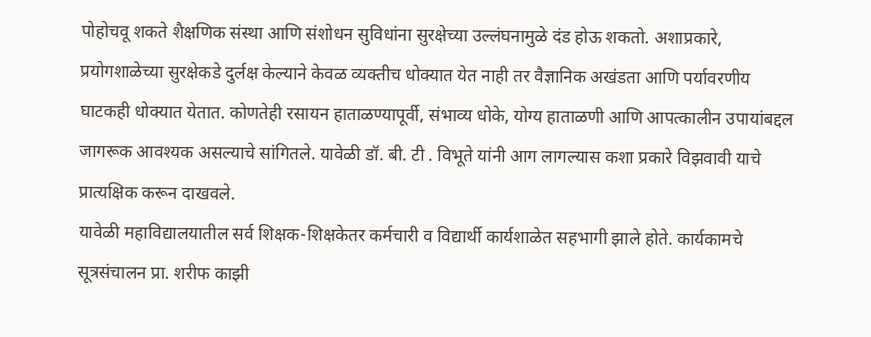पोहोचवू शकते शैक्षणिक संस्था आणि संशोधन सुविधांना सुरक्षेच्या उल्लंघनामुळे दंड होऊ शकतो. अशाप्रकारे, प्रयोगशाळेच्या सुरक्षेकडे दुर्लक्ष केल्याने केवळ व्यक्तीच धोक्यात येत नाही तर वैज्ञानिक अखंडता आणि पर्यावरणीय घाटकही धोक्यात येतात. कोणतेही रसायन हाताळण्यापूर्वी, संभाव्य धोके, योग्य हाताळणी आणि आपत्कालीन उपायांबद्दल जागरूक आवश्यक असल्याचे सांगितले. यावेळी डॉ. बी. टी . विभूते यांनी आग लागल्यास कशा प्रकारे विझवावी याचे प्रात्यक्षिक करून दाखवले.
यावेळी महाविद्यालयातील सर्व शिक्षक-शिक्षकेतर कर्मचारी व विद्यार्थी कार्यशाळेत सहभागी झाले होते. कार्यकामचे सूत्रसंचालन प्रा. शरीफ काझी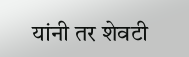यांनी तर शेवटी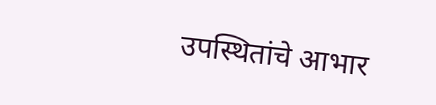उपस्थितांचे आभार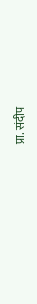प्रा. संदीप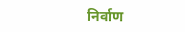निर्वाण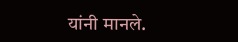यांनी मानले.